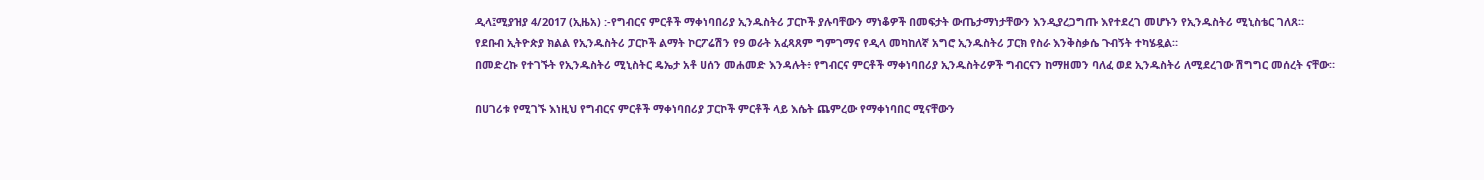ዲላ፤ሚያዝያ 4/2017 (ኢዜአ) :-የግብርና ምርቶች ማቀነባበሪያ ኢንዱስትሪ ፓርኮች ያሉባቸውን ማነቆዎች በመፍታት ውጤታማነታቸውን እንዲያረጋግጡ እየተደረገ መሆኑን የኢንዱስትሪ ሚኒስቴር ገለጸ።
የደቡብ ኢትዮጵያ ክልል የኢንዱስትሪ ፓርኮች ልማት ኮርፖሬሽን የ9 ወራት አፈጻጸም ግምገማና የዲላ መካከለኛ አግሮ ኢንዱስትሪ ፓርክ የስራ እንቅስቃሴ ጉብኝት ተካሄዷል።
በመድረኩ የተገኙት የኢንዱስትሪ ሚኒስትር ዴኤታ አቶ ሀሰን መሐመድ እንዳሉት፥ የግብርና ምርቶች ማቀነባበሪያ ኢንዱስትሪዎች ግብርናን ከማዘመን ባለፈ ወደ ኢንዱስትሪ ለሚደረገው ሽግግር መሰረት ናቸው።

በሀገሪቱ የሚገኙ እነዚህ የግብርና ምርቶች ማቀነባበሪያ ፓርኮች ምርቶች ላይ እሴት ጨምረው የማቀነባበር ሚናቸውን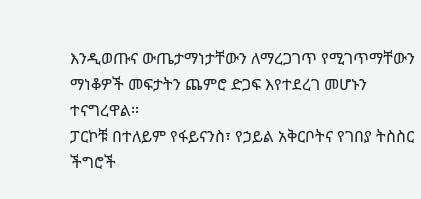እንዲወጡና ውጤታማነታቸውን ለማረጋገጥ የሚገጥማቸውን ማነቆዎች መፍታትን ጨምሮ ድጋፍ እየተደረገ መሆኑን ተናግረዋል።
ፓርኮቹ በተለይም የፋይናንስ፣ የኃይል አቅርቦትና የገበያ ትስስር ችግሮች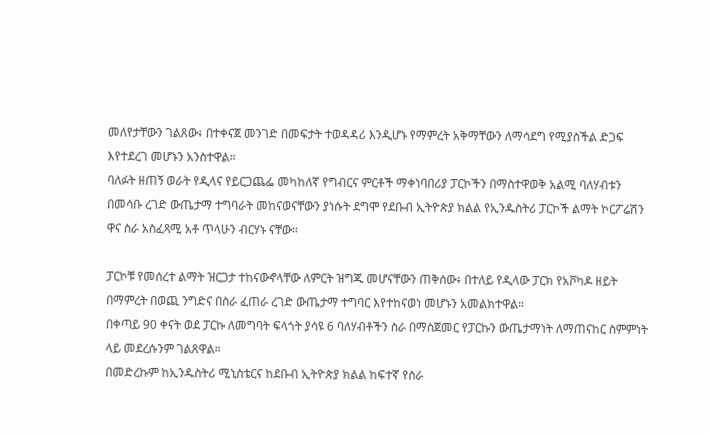መለየታቸውን ገልጸው፥ በተቀናጀ መንገድ በመፍታት ተወዳዳሪ እንዲሆኑ የማምረት አቅማቸውን ለማሳደግ የሚያስችል ድጋፍ እየተደረገ መሆኑን አንስተዋል።
ባለፉት ዘጠኝ ወራት የዲላና የይርጋጨፌ መካከለኛ የግብርና ምርቶች ማቀነባበሪያ ፓርኮችን በማስተዋወቅ አልሚ ባለሃብቱን በመሳቡ ረገድ ውጤታማ ተግባራት መከናወናቸውን ያነሱት ደግሞ የደቡብ ኢትዮጵያ ክልል የኢንዱስትሪ ፓርኮች ልማት ኮርፖሬሽን ዋና ስራ አስፈጻሚ አቶ ጥላሁን ብርሃኑ ናቸው።

ፓርኮቹ የመሰረተ ልማት ዝርጋታ ተከናውኖላቸው ለምርት ዝግጁ መሆናቸውን ጠቅሰው፥ በተለይ የዲላው ፓርክ የአቮካዶ ዘይት በማምረት በወጪ ንግድና በስራ ፈጠራ ረገድ ውጤታማ ተግባር እየተከናወነ መሆኑን አመልክተዋል።
በቀጣይ 90 ቀናት ወደ ፓርኩ ለመግባት ፍላጎት ያሳዩ 6 ባለሃብቶችን ስራ በማስጀመር የፓርኩን ውጤታማነት ለማጠናከር ስምምነት ላይ መደረሱንም ገልጸዋል።
በመድረኩም ከኢንዱስትሪ ሚኒስቴርና ከደቡብ ኢትዮጵያ ክልል ከፍተኛ የስራ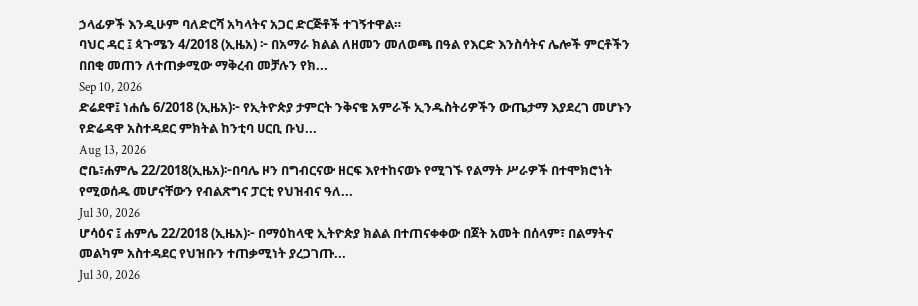ኃላፊዎች እንዲሁም ባለድርሻ አካላትና አጋር ድርጅቶች ተገኝተዋል።
ባህር ዳር ፤ ጳጉሜን 4/2018 (ኢዜአ) ፦ በአማራ ክልል ለዘመን መለወጫ በዓል የእርድ እንስሳትና ሌሎች ምርቶችን በበቂ መጠን ለተጠቃሚው ማቅረብ መቻሉን የክ...
Sep 10, 2026
ድሬደዋ፤ ነሐሴ 6/2018 (ኢዜአ)፦ የኢትዮጵያ ታምርት ንቅናቄ አምራች ኢንዱስትሪዎችን ውጤታማ እያደረገ መሆኑን የድሬዳዋ አስተዳደር ምክትል ከንቲባ ሀርቢ ቡህ...
Aug 13, 2026
ሮቤ፣ሐምሌ 22/2018(ኢዜአ)፦በባሌ ዞን በግብርናው ዘርፍ እየተከናወኑ የሚገኙ የልማት ሥራዎች በተሞክሮነት የሚወሰዱ መሆናቸውን የብልጽግና ፓርቲ የህዝብና ዓለ...
Jul 30, 2026
ሆሳዕና ፤ ሐምሌ 22/2018 (ኢዜአ)፦ በማዕከላዊ ኢትዮጵያ ክልል በተጠናቀቀው በጀት አመት በሰላም፣ በልማትና መልካም አስተዳደር የህዝቡን ተጠቃሚነት ያረጋገጡ...
Jul 30, 2026